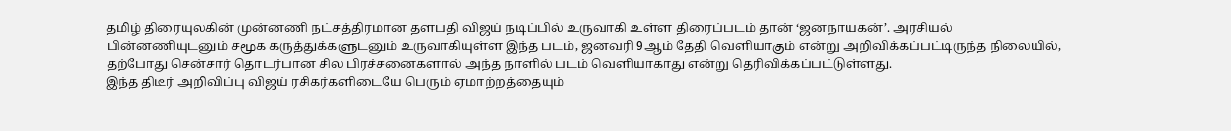தமிழ் திரையுலகின் முன்னணி நட்சத்திரமான தளபதி விஜய் நடிப்பில் உருவாகி உள்ள திரைப்படம் தான் ‘ஜனநாயகன்’. அரசியல் பின்னணியுடனும் சமூக கருத்துக்களுடனும் உருவாகியுள்ள இந்த படம், ஜனவரி 9ஆம் தேதி வெளியாகும் என்று அறிவிக்கப்பட்டிருந்த நிலையில், தற்போது சென்சார் தொடர்பான சில பிரச்சனைகளால் அந்த நாளில் படம் வெளியாகாது என்று தெரிவிக்கப்பட்டுள்ளது.
இந்த திடீர் அறிவிப்பு விஜய் ரசிகர்களிடையே பெரும் ஏமாற்றத்தையும்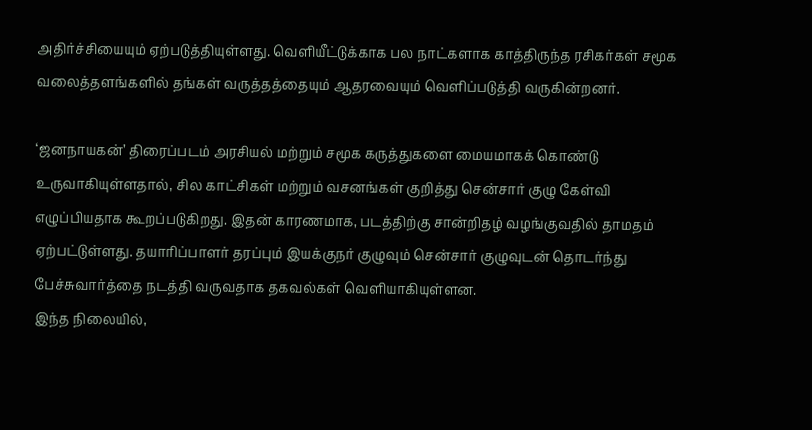அதிர்ச்சியையும் ஏற்படுத்தியுள்ளது. வெளியீட்டுக்காக பல நாட்களாக காத்திருந்த ரசிகர்கள் சமூக வலைத்தளங்களில் தங்கள் வருத்தத்தையும் ஆதரவையும் வெளிப்படுத்தி வருகின்றனர்.

‘ஜனநாயகன்’ திரைப்படம் அரசியல் மற்றும் சமூக கருத்துகளை மையமாகக் கொண்டு உருவாகியுள்ளதால், சில காட்சிகள் மற்றும் வசனங்கள் குறித்து சென்சார் குழு கேள்வி எழுப்பியதாக கூறப்படுகிறது. இதன் காரணமாக, படத்திற்கு சான்றிதழ் வழங்குவதில் தாமதம் ஏற்பட்டுள்ளது. தயாரிப்பாளர் தரப்பும் இயக்குநர் குழுவும் சென்சார் குழுவுடன் தொடர்ந்து பேச்சுவார்த்தை நடத்தி வருவதாக தகவல்கள் வெளியாகியுள்ளன.
இந்த நிலையில்,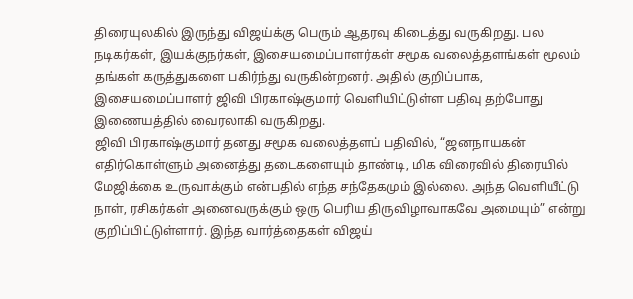திரையுலகில் இருந்து விஜய்க்கு பெரும் ஆதரவு கிடைத்து வருகிறது. பல நடிகர்கள், இயக்குநர்கள், இசையமைப்பாளர்கள் சமூக வலைத்தளங்கள் மூலம் தங்கள் கருத்துகளை பகிர்ந்து வருகின்றனர். அதில் குறிப்பாக, இசையமைப்பாளர் ஜிவி பிரகாஷ்குமார் வெளியிட்டுள்ள பதிவு தற்போது இணையத்தில் வைரலாகி வருகிறது.
ஜிவி பிரகாஷ்குமார் தனது சமூக வலைத்தளப் பதிவில், “ஜனநாயகன் எதிர்கொள்ளும் அனைத்து தடைகளையும் தாண்டி, மிக விரைவில் திரையில் மேஜிக்கை உருவாக்கும் என்பதில் எந்த சந்தேகமும் இல்லை. அந்த வெளியீட்டு நாள், ரசிகர்கள் அனைவருக்கும் ஒரு பெரிய திருவிழாவாகவே அமையும்” என்று குறிப்பிட்டுள்ளார். இந்த வார்த்தைகள் விஜய்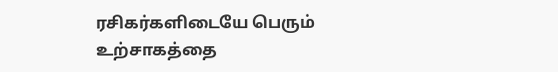ரசிகர்களிடையே பெரும் உற்சாகத்தை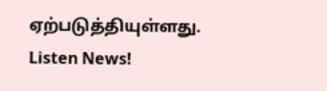ஏற்படுத்தியுள்ளது.
Listen News!